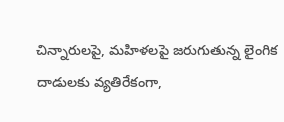చిన్నారులపై, మహిళలపై జరుగుతున్న లైంగిక దాడులకు వ్యతిరేకంగా,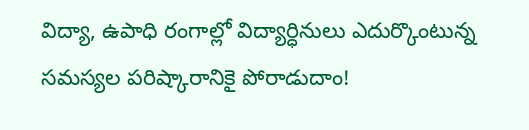విద్యా, ఉపాధి రంగాల్లో విద్యార్ధినులు ఎదుర్కొంటున్న సమస్యల పరిష్కారానికై పోరాడుదాం!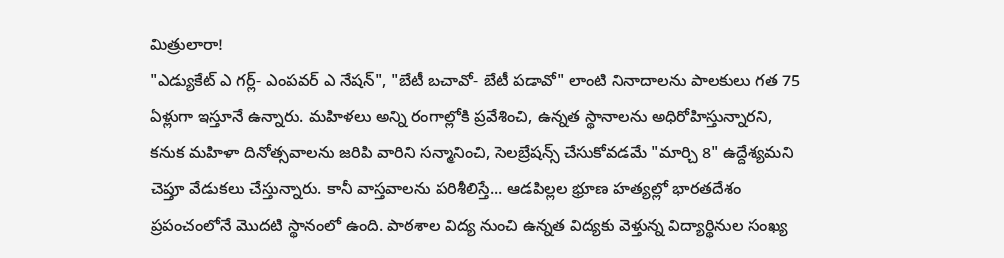మిత్రులారా!
"ఎడ్యుకేట్ ఎ గర్ల్- ఎంపవర్ ఎ నేషన్", "బేటీ బచావో- బేటీ పడావో" లాంటి నినాదాలను పాలకులు గత 75 ఏళ్లుగా ఇస్తూనే ఉన్నారు. మహిళలు అన్ని రంగాల్లోకి ప్రవేశించి, ఉన్నత స్థానాలను అధిరోహిస్తున్నారని, కనుక మహిళా దినోత్సవాలను జరిపి వారిని సన్మానించి, సెలబ్రేషన్స్ చేసుకోవడమే "మార్చి 8" ఉద్దేశ్యమని చెప్తూ వేడుకలు చేస్తున్నారు. కానీ వాస్తవాలను పరిశీలిస్తే... ఆడపిల్లల భ్రూణ హత్యల్లో భారతదేశం ప్రపంచంలోనే మొదటి స్థానంలో ఉంది. పాఠశాల విద్య నుంచి ఉన్నత విద్యకు వెళ్తున్న విద్యార్థినుల సంఖ్య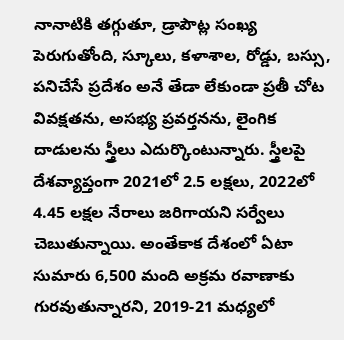నానాటికి తగ్గుతూ, డ్రాపౌట్ల సంఖ్య పెరుగుతోంది, స్కూలు, కళాశాల, రోడ్డు, బస్సు, పనిచేసే ప్రదేశం అనే తేడా లేకుండా ప్రతీ చోట వివక్షతను, అసభ్య ప్రవర్తనను, లైంగిక దాడులను స్త్రీలు ఎదుర్కొంటున్నారు. స్త్రీలపై దేశవ్యాప్తంగా 2021లో 2.5 లక్షలు, 2022లో 4.45 లక్షల నేరాలు జరిగాయని సర్వేలు చెబుతున్నాయి. అంతేకాక దేశంలో ఏటా సుమారు 6,500 మంది అక్రమ రవాణాకు గురవుతున్నారని, 2019-21 మధ్యలో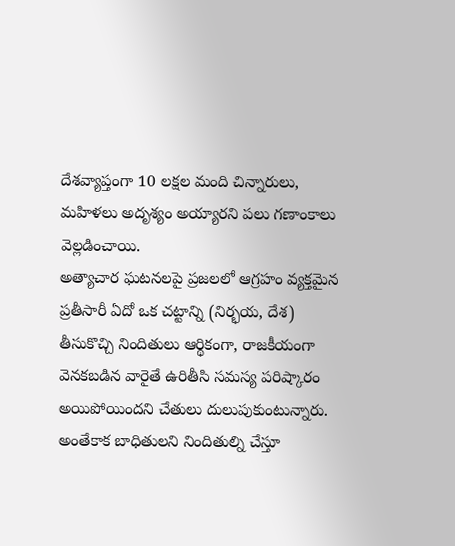దేశవ్యాప్తంగా 10 లక్షల మంది చిన్నారులు, మహిళలు అదృశ్యం అయ్యారని పలు గణాంకాలు వెల్లడించాయి.
అత్యాచార ఘటనలపై ప్రజలలో ఆగ్రహం వ్యక్తమైన ప్రతీసారీ ఏదో ఒక చట్టాన్ని (నిర్భయ, దేశ) తీసుకొచ్చి నిందితులు ఆర్థికంగా, రాజకీయంగా వెనకబడిన వారైతే ఉరితీసి సమస్య పరిష్కారం అయిపోయిందని చేతులు దులుపుకుంటున్నారు. అంతేకాక బాధితులని నిందితుల్ని చేస్తూ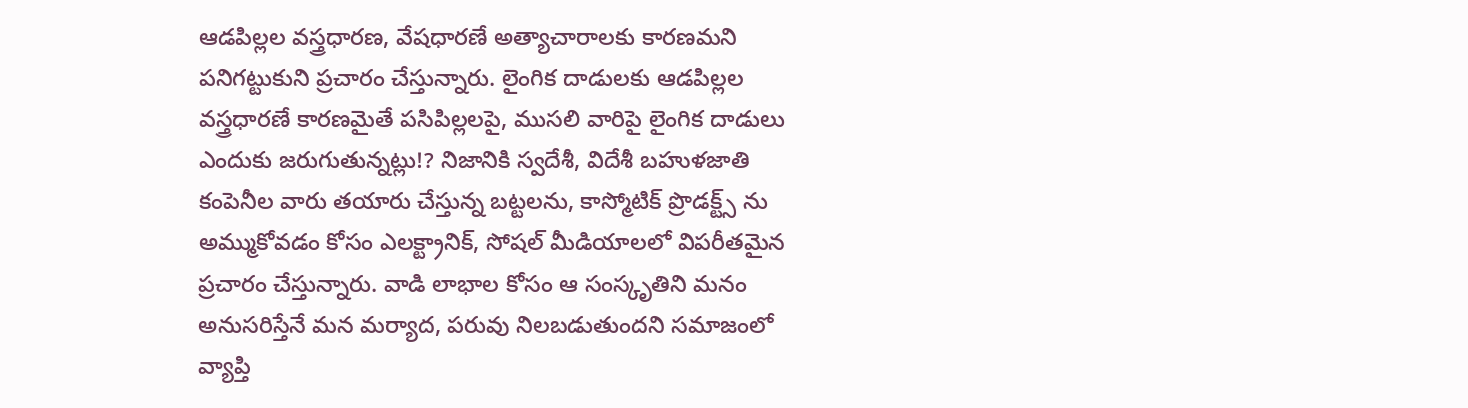ఆడపిల్లల వస్త్రధారణ, వేషధారణే అత్యాచారాలకు కారణమని పనిగట్టుకుని ప్రచారం చేస్తున్నారు. లైంగిక దాడులకు ఆడపిల్లల వస్త్రధారణే కారణమైతే పసిపిల్లలపై, ముసలి వారిపై లైంగిక దాడులు ఎందుకు జరుగుతున్నట్లు!? నిజానికి స్వదేశీ, విదేశీ బహుళజాతి కంపెనీల వారు తయారు చేస్తున్న బట్టలను, కాస్మోటిక్ ప్రొడక్ట్స్ ను అమ్ముకోవడం కోసం ఎలక్ట్రానిక్, సోషల్ మీడియాలలో విపరీతమైన ప్రచారం చేస్తున్నారు. వాడి లాభాల కోసం ఆ సంస్కృతిని మనం అనుసరిస్తేనే మన మర్యాద, పరువు నిలబడుతుందని సమాజంలో వ్యాప్తి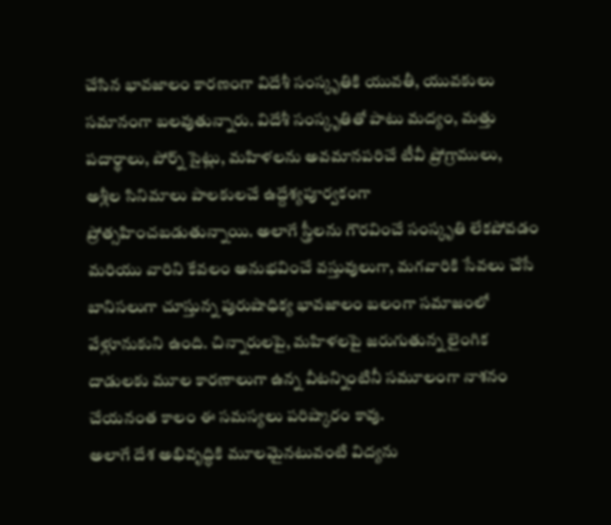చేసిన భావజాలం కారణంగా విదేశీ సంస్కృతికి యువతీ, యువకులు సమానంగా బలవుతున్నారు. విదేశీ సంస్కృతితో పాటు మద్యం, మత్తు పదార్థాలు, పోర్న్ సైట్లు, మహిళలను అవమానపరిచే టీవీ ప్రోగ్రాములు, అశ్లీల సినిమాలు పాలకులచే ఉద్దేశ్యపూర్వకంగా ప్రోత్సహించబడుతున్నాయి. అలాగే స్త్రీలను గౌరవించే సంస్కృతి లేకపోవడం మరియు వారిని కేవలం అనుభవించే వస్తువులుగా, మగవారికి సేవలు చేసే బానిసలుగా చూస్తున్న పురుషాధిక్య భావజాలం బలంగా సమాజంలో వేళ్లూనుకుని ఉంది. చిన్నారులపై, మహిళలపై జరుగుతున్న లైంగిక దాడులకు మూల కారణాలుగా ఉన్న వీటన్నింటినీ సమూలంగా నాశనం చేయనంత కాలం ఈ సమస్యలు పరిష్కారం కావు.
అలాగే దేశ అభివృద్ధికి మూలమైనటువంటి విద్యను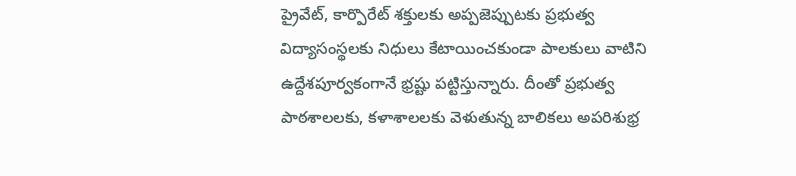ప్రైవేట్, కార్పొరేట్ శక్తులకు అప్పజెప్పుటకు ప్రభుత్వ విద్యాసంస్థలకు నిధులు కేటాయించకుండా పాలకులు వాటిని ఉద్దేశపూర్వకంగానే భ్రష్టు పట్టిస్తున్నారు. దీంతో ప్రభుత్వ పాఠశాలలకు, కళాశాలలకు వెళుతున్న బాలికలు అపరిశుభ్ర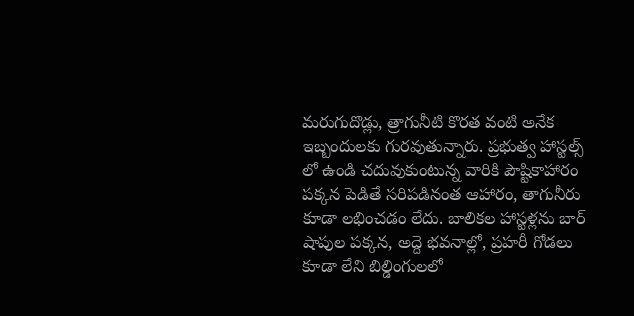మరుగుదొడ్లు, త్రాగునీటి కొరత వంటి అనేక ఇబ్బందులకు గురవుతున్నారు. ప్రభుత్వ హాస్టల్స్ లో ఉండి చదువుకుంటున్న వారికి పౌష్టికాహారం పక్కన పెడితే సరిపడినంత ఆహారం, తాగునీరు కూడా లభించడం లేదు. బాలికల హాస్టళ్లను బార్ షాపుల పక్కన, అద్దె భవనాల్లో, ప్రహరీ గోడలు కూడా లేని బిల్డింగులలో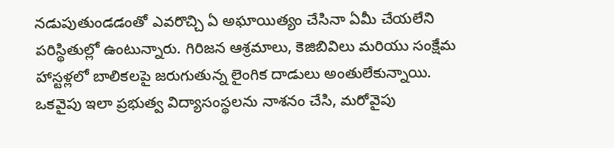నడుపుతుండడంతో ఎవరొచ్చి ఏ అఘాయిత్యం చేసినా ఏమీ చేయలేని పరిస్థితుల్లో ఉంటున్నారు. గిరిజన ఆశ్రమాలు, కెజిబివిలు మరియు సంక్షేమ హాస్టళ్లలో బాలికలపై జరుగుతున్న లైంగిక దాడులు అంతులేకున్నాయి. ఒకవైపు ఇలా ప్రభుత్వ విద్యాసంస్థలను నాశనం చేసి, మరోవైపు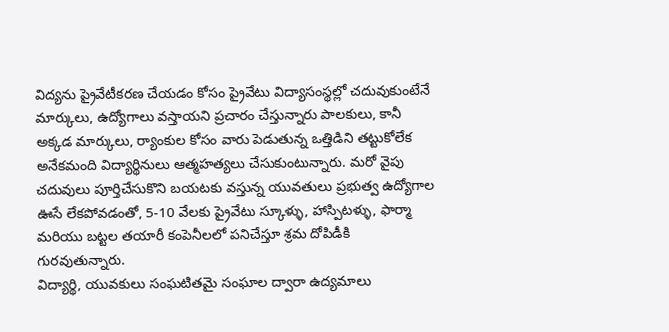విద్యను ప్రైవేటీకరణ చేయడం కోసం ప్రైవేటు విద్యాసంస్థల్లో చదువుకుంటేనే మార్కులు, ఉద్యోగాలు వస్తాయని ప్రచారం చేస్తున్నారు పాలకులు, కానీ అక్కడ మార్కులు, ర్యాంకుల కోసం వారు పెడుతున్న ఒత్తిడిని తట్టుకోలేక అనేకమంది విద్యార్థినులు ఆత్మహత్యలు చేసుకుంటున్నారు. మరో వైపు చదువులు పూర్తిచేసుకొని బయటకు వస్తున్న యువతులు ప్రభుత్వ ఉద్యోగాల ఊసే లేకపోవడంతో, 5-10 వేలకు ప్రైవేటు స్కూళ్ళు, హాస్పిటళ్ళు, ఫార్మా మరియు బట్టల తయారీ కంపెనీలలో పనిచేస్తూ శ్రమ దోపిడీకి గురవుతున్నారు.
విద్యార్థి, యువకులు సంఘటితమై సంఘాల ద్వారా ఉద్యమాలు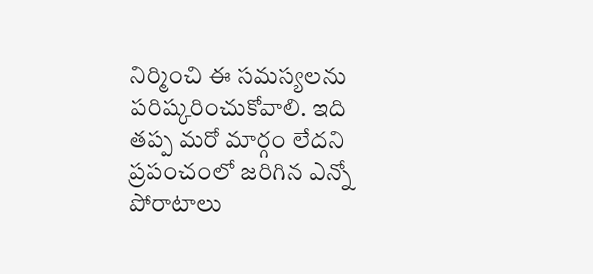నిర్మించి ఈ సమస్యలను పరిష్కరించుకోవాలి. ఇది తప్ప మరో మార్గం లేదని ప్రపంచంలో జరిగిన ఎన్నో పోరాటాలు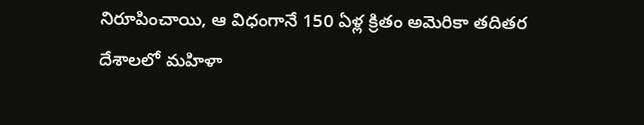నిరూపించాయి, ఆ విధంగానే 150 ఏళ్ల క్రితం అమెరికా తదితర దేశాలలో మహిళా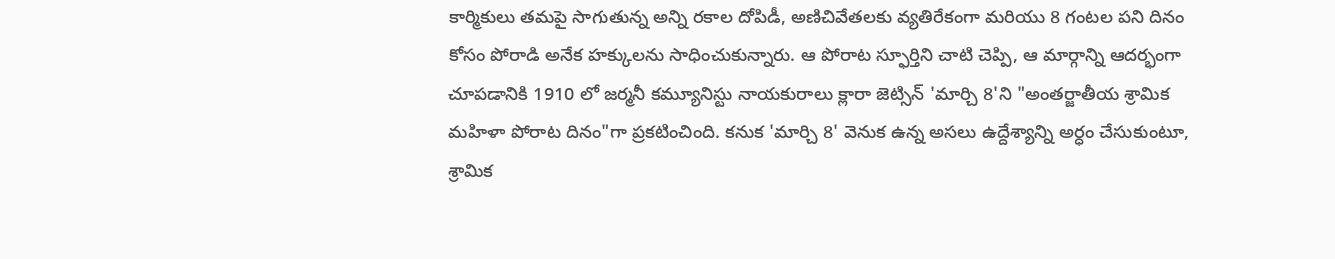కార్మికులు తమపై సాగుతున్న అన్ని రకాల దోపిడీ, అణిచివేతలకు వ్యతిరేకంగా మరియు 8 గంటల పని దినం కోసం పోరాడి అనేక హక్కులను సాధించుకున్నారు. ఆ పోరాట స్ఫూర్తిని చాటి చెప్పి, ఆ మార్గాన్ని ఆదర్భంగా చూపడానికి 1910 లో జర్మనీ కమ్యూనిస్టు నాయకురాలు క్లారా జెట్సిన్ 'మార్చి 8'ని "అంతర్జాతీయ శ్రామిక మహిళా పోరాట దినం"గా ప్రకటించింది. కనుక 'మార్చి 8' వెనుక ఉన్న అసలు ఉద్దేశ్యాన్ని అర్ధం చేసుకుంటూ, శ్రామిక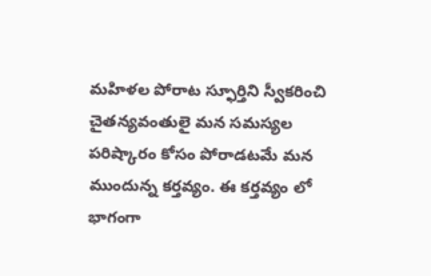మహిళల పోరాట స్ఫూర్తిని స్వీకరించి చైతన్యవంతులై మన సమస్యల పరిష్కారం కోసం పోరాడటమే మన ముందున్న కర్తవ్యం. ఈ కర్తవ్యం లో భాగంగా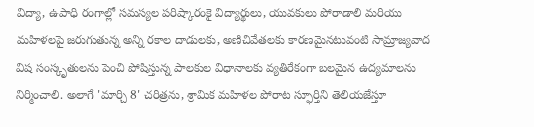విద్యా, ఉపాధి రంగాల్లో సమస్యల పరిష్కారంకై విద్యార్థులు, యువకులు పోరాడాలి మరియు మహిళలపై జరుగుతున్న అన్ని రకాల దాడులకు, అణిచివేతలకు కారణమైనటువంటి సామ్రాజ్యవాద విష సంస్కృతులను పెంచి పోషిస్తున్న పాలకుల విధానాలకు వ్యతిరేకంగా బలమైన ఉద్యమాలను నిర్మించాలి. అలాగే 'మార్చి 8' చరిత్రను, శ్రామిక మహిళల పోరాట స్ఫూర్తిని తెలియజేస్తూ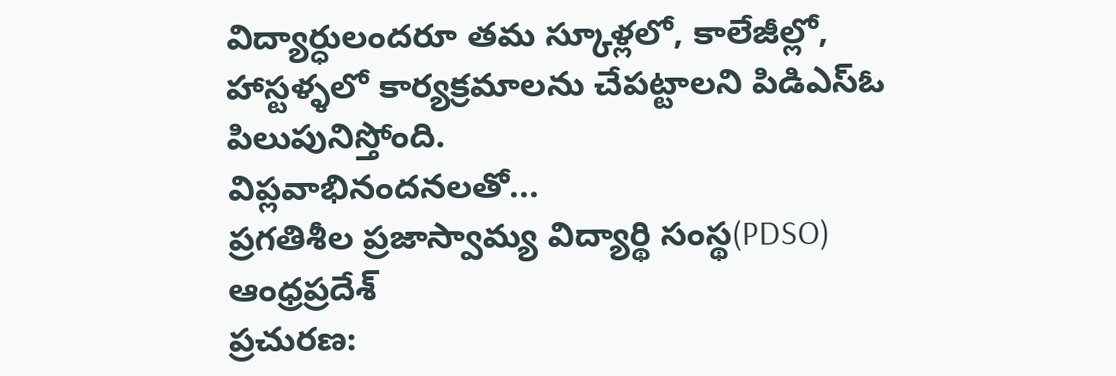విద్యార్ధులందరూ తమ స్కూళ్లలో, కాలేజీల్లో, హాస్టళ్ళలో కార్యక్రమాలను చేపట్టాలని పిడిఎస్ఓ పిలుపునిస్తోంది.
విప్లవాభినందనలతో...
ప్రగతిశీల ప్రజాస్వామ్య విద్యార్థి సంస్థ(PDSO)
ఆంధ్రప్రదేశ్
ప్రచురణ: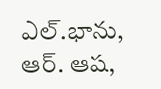ఎల్.భాను, ఆర్. ఆష,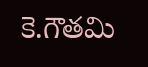కె.గౌతమి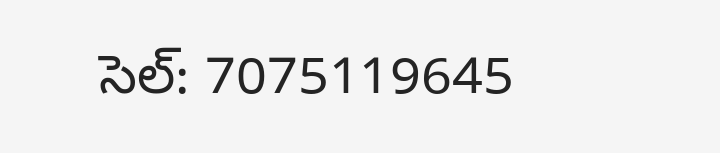సెల్: 7075119645